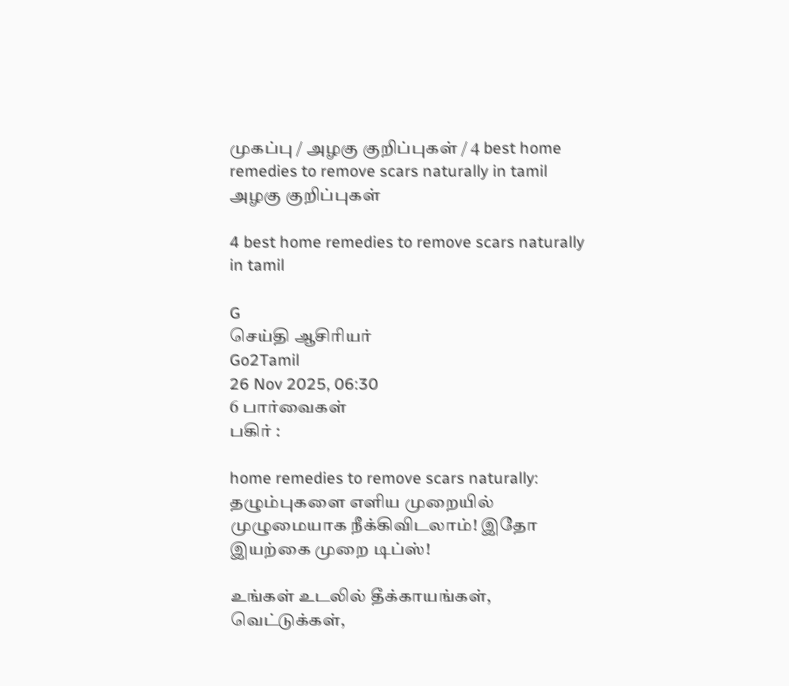முகப்பு / அழகு குறிப்புகள் / 4 best home remedies to remove scars naturally in tamil
அழகு குறிப்புகள்

4 best home remedies to remove scars naturally in tamil

G
செய்தி ஆசிரியர்
Go2Tamil
26 Nov 2025, 06:30
6 பார்வைகள்
பகிர் :

home remedies to remove scars naturally: தழும்புகளை எளிய முறையில் முழுமையாக நீக்கிவிடலாம்! இதோ  இயற்கை முறை டிப்ஸ்!

உங்கள் உடலில் தீக்காயங்கள், வெட்டுக்கள்,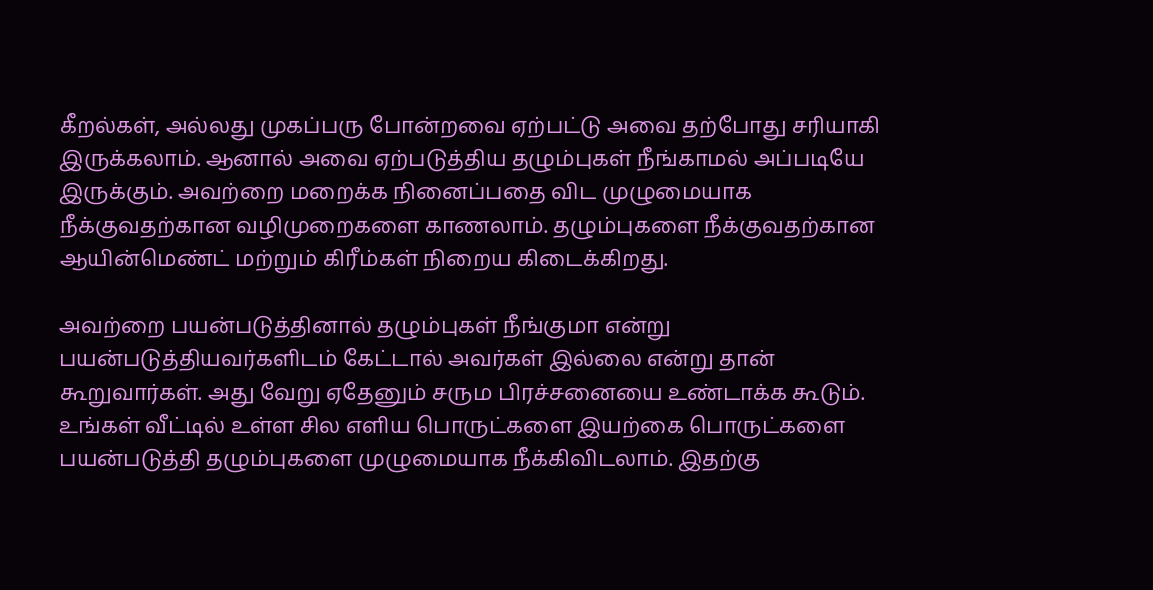கீறல்கள், அல்லது முகப்பரு போன்றவை ஏற்பட்டு அவை தற்போது சரியாகி இருக்கலாம். ஆனால் அவை ஏற்படுத்திய தழும்புகள் நீங்காமல் அப்படியே இருக்கும். அவற்றை மறைக்க நினைப்பதை விட முழுமையாக நீக்குவதற்கான வழிமுறைகளை காணலாம். தழும்புகளை நீக்குவதற்கான ஆயின்மெண்ட் மற்றும் கிரீம்கள் நிறைய கிடைக்கிறது.

அவற்றை பயன்படுத்தினால் தழும்புகள் நீங்குமா என்று பயன்படுத்தியவர்களிடம் கேட்டால் அவர்கள் இல்லை என்று தான் கூறுவார்கள். அது வேறு ஏதேனும் சரும பிரச்சனையை உண்டாக்க கூடும். உங்கள் வீட்டில் உள்ள சில எளிய பொருட்களை இயற்கை பொருட்களை பயன்படுத்தி தழும்புகளை முழுமையாக நீக்கிவிடலாம். இதற்கு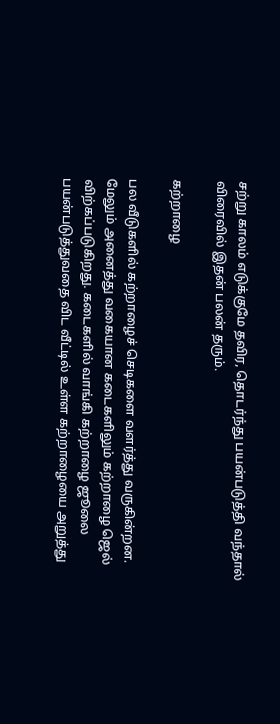சற்று காலம் எடுக்குமே தவிர, தொடர்ந்து பயன்படுத்தி வந்தால் விரைவில் இதன் பலன் தரும்.

கற்றாழை

பல வீடுகளில் கற்றாழைச் செடிகளை வளர்த்து வருகின்றன. மேலும் அனைத்து வகையான கடைகளிலும் கற்றாழை ஜெல் விற்கப்படுகிறது. கடைகளில் வாங்கி கற்றாழை ஜூலை பயன்படுத்துவதை விட வீட்டில் உள்ள கற்றாழையை அறுத்து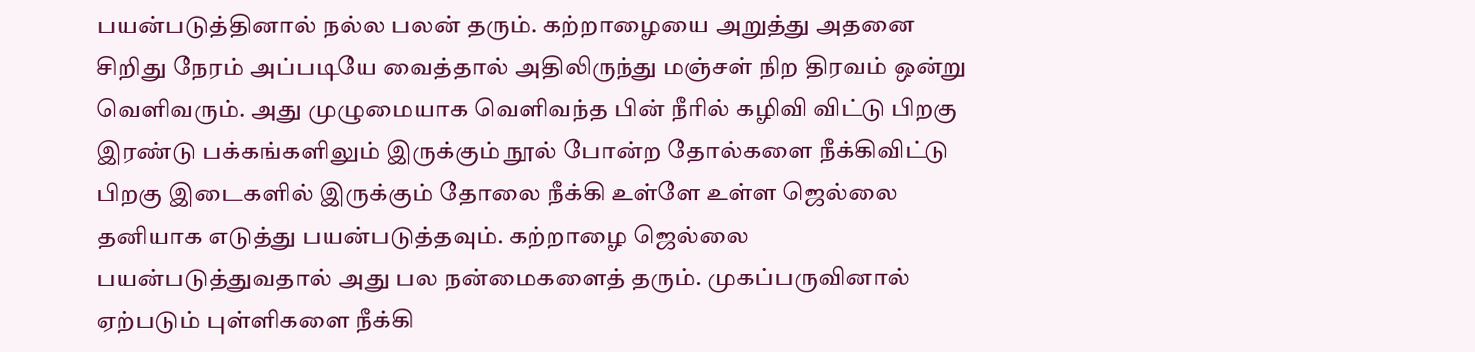பயன்படுத்தினால் நல்ல பலன் தரும். கற்றாழையை அறுத்து அதனை சிறிது நேரம் அப்படியே வைத்தால் அதிலிருந்து மஞ்சள் நிற திரவம் ஒன்று வெளிவரும். அது முழுமையாக வெளிவந்த பின் நீரில் கழிவி விட்டு பிறகு இரண்டு பக்கங்களிலும் இருக்கும் நூல் போன்ற தோல்களை நீக்கிவிட்டு பிறகு இடைகளில் இருக்கும் தோலை நீக்கி உள்ளே உள்ள ஜெல்லை தனியாக எடுத்து பயன்படுத்தவும். கற்றாழை ஜெல்லை பயன்படுத்துவதால் அது பல நன்மைகளைத் தரும். முகப்பருவினால் ஏற்படும் புள்ளிகளை நீக்கி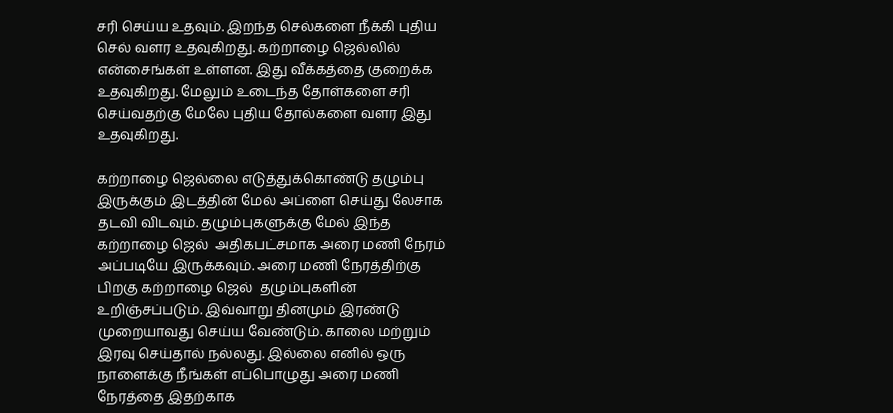சரி செய்ய உதவும். இறந்த செல்களை நீக்கி புதிய செல் வளர உதவுகிறது. கற்றாழை ஜெல்லில் என்சைங்கள் உள்ளன. இது வீக்கத்தை குறைக்க உதவுகிறது. மேலும் உடைந்த தோள்களை சரி செய்வதற்கு மேலே புதிய தோல்களை வளர இது உதவுகிறது.

கற்றாழை ஜெல்லை எடுத்துக்கொண்டு தழும்பு இருக்கும் இடத்தின் மேல் அப்ளை செய்து லேசாக தடவி விடவும். தழும்புகளுக்கு மேல் இந்த கற்றாழை ஜெல்  அதிகபட்சமாக அரை மணி நேரம் அப்படியே இருக்கவும். அரை மணி நேரத்திற்கு பிறகு கற்றாழை ஜெல்  தழும்புகளின் உறிஞ்சப்படும். இவ்வாறு தினமும் இரண்டு முறையாவது செய்ய வேண்டும். காலை மற்றும் இரவு செய்தால் நல்லது. இல்லை எனில் ஒரு நாளைக்கு நீங்கள் எப்பொழுது அரை மணி நேரத்தை இதற்காக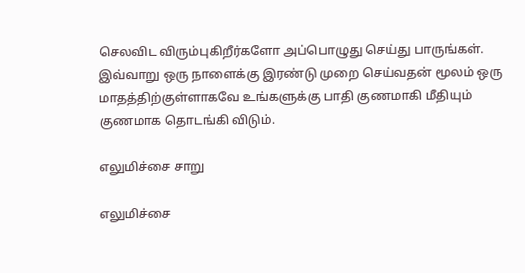செலவிட விரும்புகிறீர்களோ அப்பொழுது செய்து பாருங்கள். இவ்வாறு ஒரு நாளைக்கு இரண்டு முறை செய்வதன் மூலம் ஒரு மாதத்திற்குள்ளாகவே உங்களுக்கு பாதி குணமாகி மீதியும் குணமாக தொடங்கி விடும்.

எலுமிச்சை சாறு

எலுமிச்சை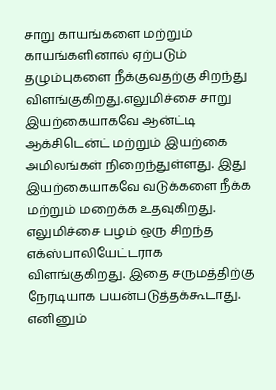சாறு காயங்களை மற்றும் காயங்களினால் ஏற்படும் தழும்புகளை நீக்குவதற்கு சிறந்து விளங்குகிறது.எலுமிச்சை சாறு இயற்கையாகவே ஆன்ட்டி ஆக்சிடென்ட் மற்றும் இயற்கை அமிலங்கள் நிறைந்துள்ளது. இது இயற்கையாகவே வடுக்களை நீக்க மற்றும் மறைக்க உதவுகிறது. எலுமிச்சை பழம் ஒரு சிறந்த எக்ஸ்பாலியேட்டராக விளங்குகிறது. இதை சருமத்திற்கு நேரடியாக பயன்படுத்தக்கூடாது.  எனினும்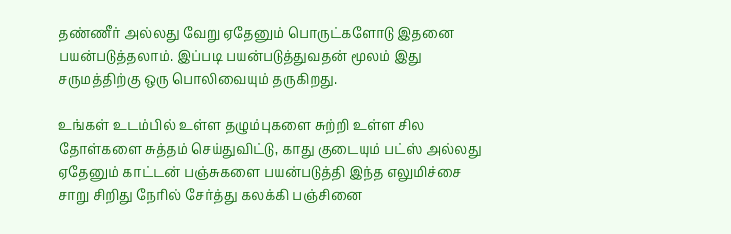தண்ணீர் அல்லது வேறு ஏதேனும் பொருட்களோடு இதனை பயன்படுத்தலாம். இப்படி பயன்படுத்துவதன் மூலம் இது சருமத்திற்கு ஒரு பொலிவையும் தருகிறது.

உங்கள் உடம்பில் உள்ள தழும்புகளை சுற்றி உள்ள சில தோள்களை சுத்தம் செய்துவிட்டு, காது குடையும் பட்ஸ் அல்லது ஏதேனும் காட்டன் பஞ்சுகளை பயன்படுத்தி இந்த எலுமிச்சை சாறு சிறிது நேரில் சேர்த்து கலக்கி பஞ்சினை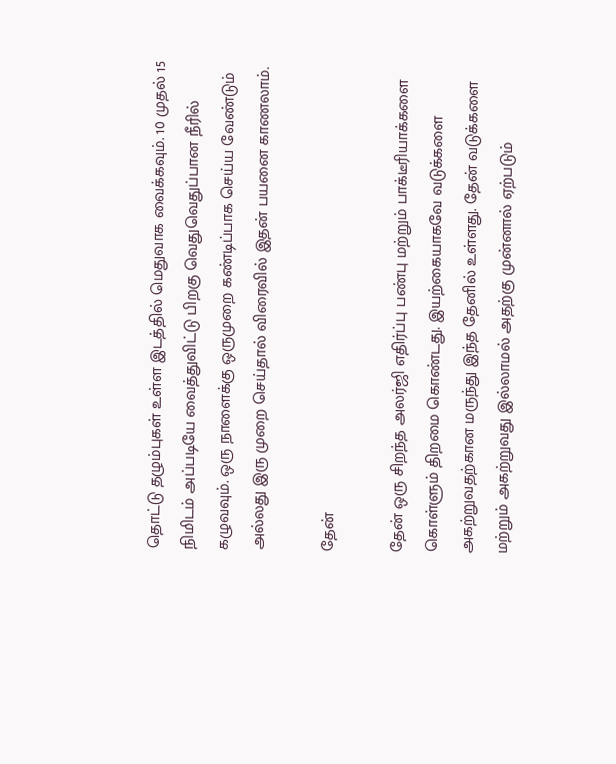தொட்டு தழும்புகள் உள்ள இடத்தில் மெதுவாக வைக்கவும். 10 முதல் 15 நிமிடம் அப்படியே வைத்துவிட்டு பிறகு வெதுவெதுப்பான நீரில் கழுவவும். ஒரு நாளைக்கு ஒருமுறை கண்டிப்பாக செய்ய வேண்டும் அல்லது இரு முறை செய்தால் விரைவில் இதன் பயனை காணலாம்.

தேன்

தேன் ஒரு சிறந்த அலர்ஜி எதிர்ப்பு பண்பு மற்றும் பாக்டீரியாக்களை கொள்ளும் திறமை கொண்டது. இயற்கையாகவே வடுக்களை அகற்றுவதற்கான மருந்து இந்த தேனில் உள்ளது. தேன் வடுக்களை மற்றும் அகற்றுவது இல்லாமல் அதற்கு முன்னால் ஏற்படும்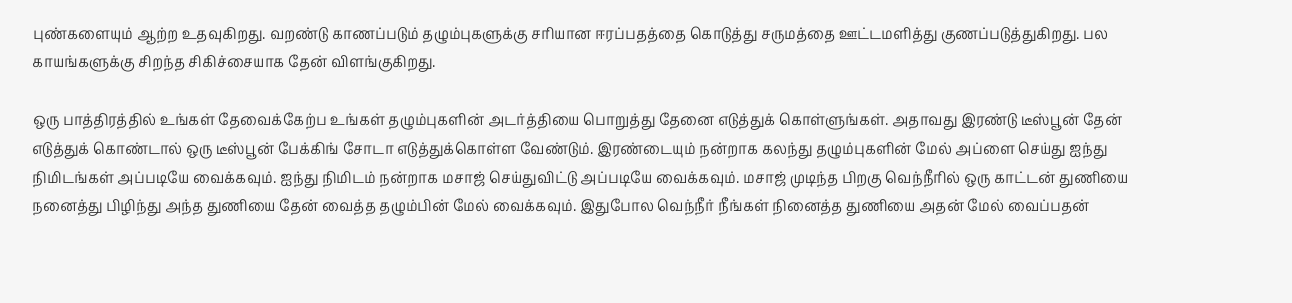புண்களையும் ஆற்ற உதவுகிறது. வறண்டு காணப்படும் தழும்புகளுக்கு சரியான ஈரப்பதத்தை கொடுத்து சருமத்தை ஊட்டமளித்து குணப்படுத்துகிறது. பல காயங்களுக்கு சிறந்த சிகிச்சையாக தேன் விளங்குகிறது.

ஒரு பாத்திரத்தில் உங்கள் தேவைக்கேற்ப உங்கள் தழும்புகளின் அடர்த்தியை பொறுத்து தேனை எடுத்துக் கொள்ளுங்கள். அதாவது இரண்டு டீஸ்பூன் தேன் எடுத்துக் கொண்டால் ஒரு டீஸ்பூன் பேக்கிங் சோடா எடுத்துக்கொள்ள வேண்டும். இரண்டையும் நன்றாக கலந்து தழும்புகளின் மேல் அப்ளை செய்து ஐந்து நிமிடங்கள் அப்படியே வைக்கவும். ஐந்து நிமிடம் நன்றாக மசாஜ் செய்துவிட்டு அப்படியே வைக்கவும். மசாஜ் முடிந்த பிறகு வெந்நீரில் ஒரு காட்டன் துணியை நனைத்து பிழிந்து அந்த துணியை தேன் வைத்த தழும்பின் மேல் வைக்கவும். இதுபோல வெந்நீர் நீங்கள் நினைத்த துணியை அதன் மேல் வைப்பதன்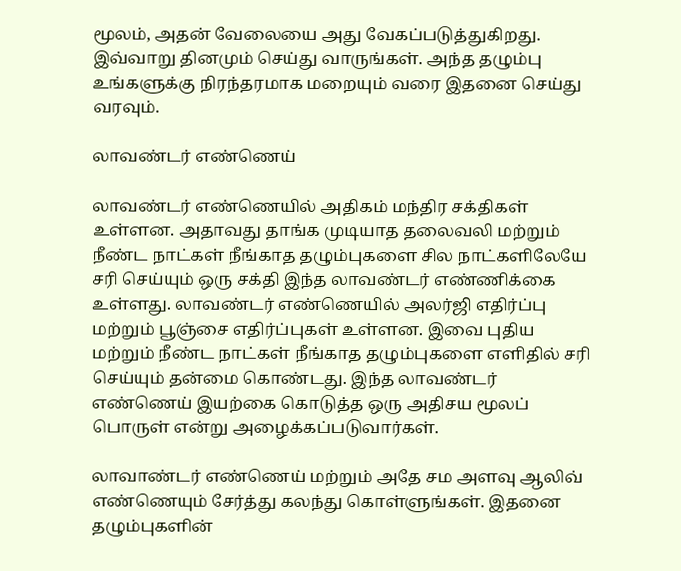மூலம், அதன் வேலையை அது வேகப்படுத்துகிறது. இவ்வாறு தினமும் செய்து வாருங்கள். அந்த தழும்பு உங்களுக்கு நிரந்தரமாக மறையும் வரை இதனை செய்து வரவும்.

லாவண்டர் எண்ணெய்

லாவண்டர் எண்ணெயில் அதிகம் மந்திர சக்திகள் உள்ளன. அதாவது தாங்க முடியாத தலைவலி மற்றும் நீண்ட நாட்கள் நீங்காத தழும்புகளை சில நாட்களிலேயே சரி செய்யும் ஒரு சக்தி இந்த லாவண்டர் எண்ணிக்கை உள்ளது. லாவண்டர் எண்ணெயில் அலர்ஜி எதிர்ப்பு மற்றும் பூஞ்சை எதிர்ப்புகள் உள்ளன. இவை புதிய மற்றும் நீண்ட நாட்கள் நீங்காத தழும்புகளை எளிதில் சரி செய்யும் தன்மை கொண்டது. இந்த லாவண்டர் எண்ணெய் இயற்கை கொடுத்த ஒரு அதிசய மூலப் பொருள் என்று அழைக்கப்படுவார்கள்.

லாவாண்டர் எண்ணெய் மற்றும் அதே சம அளவு ஆலிவ் எண்ணெயும் சேர்த்து கலந்து கொள்ளுங்கள். இதனை தழும்புகளின்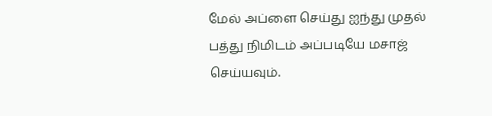மேல் அப்ளை செய்து ஐந்து முதல் பத்து நிமிடம் அப்படியே மசாஜ் செய்யவும்.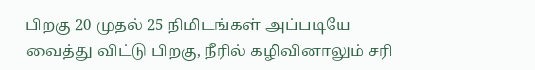பிறகு 20 முதல் 25 நிமிடங்கள் அப்படியே வைத்து விட்டு பிறகு, நீரில் கழிவினாலும் சரி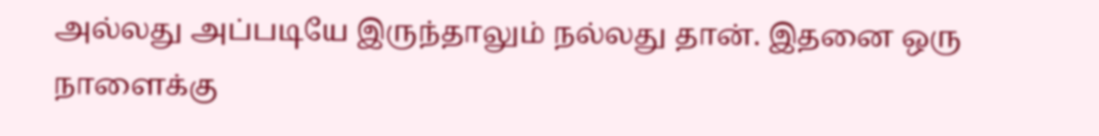அல்லது அப்படியே இருந்தாலும் நல்லது தான். இதனை ஒரு நாளைக்கு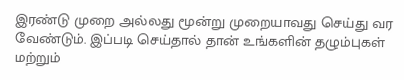இரண்டு முறை அல்லது மூன்று முறையாவது செய்து வர வேண்டும். இப்படி செய்தால் தான் உங்களின் தழும்புகள் மற்றும்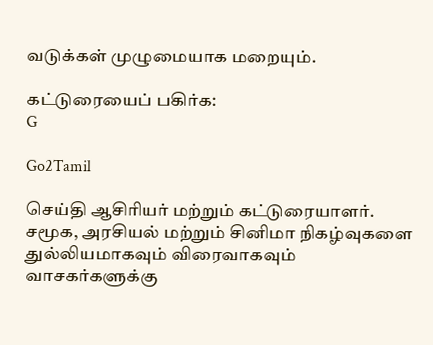வடுக்கள் முழுமையாக மறையும்.

கட்டுரையைப் பகிர்க:
G

Go2Tamil

செய்தி ஆசிரியர் மற்றும் கட்டுரையாளர். சமூக, அரசியல் மற்றும் சினிமா நிகழ்வுகளை துல்லியமாகவும் விரைவாகவும் வாசகர்களுக்கு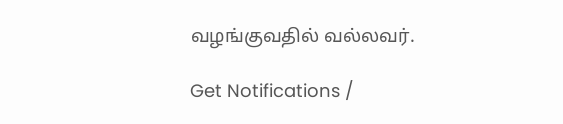வழங்குவதில் வல்லவர்.

Get Notifications /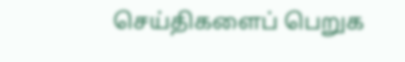செய்திகளைப் பெறுக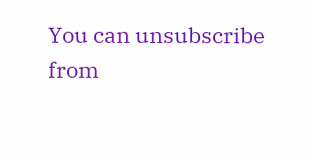You can unsubscribe from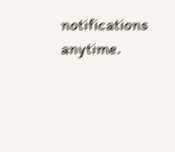notifications anytime.